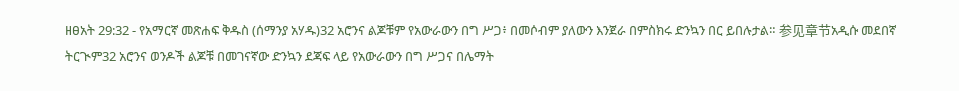ዘፀአት 29:32 - የአማርኛ መጽሐፍ ቅዱስ (ሰማንያ አሃዱ)32 አሮንና ልጆቹም የአውራውን በግ ሥጋ፥ በመሶብም ያለውን እንጀራ በምስክሩ ድንኳን በር ይበሉታል። 参见章节አዲሱ መደበኛ ትርጒም32 አሮንና ወንዶች ልጆቹ በመገናኛው ድንኳን ደጃፍ ላይ የአውራውን በግ ሥጋና በሌማት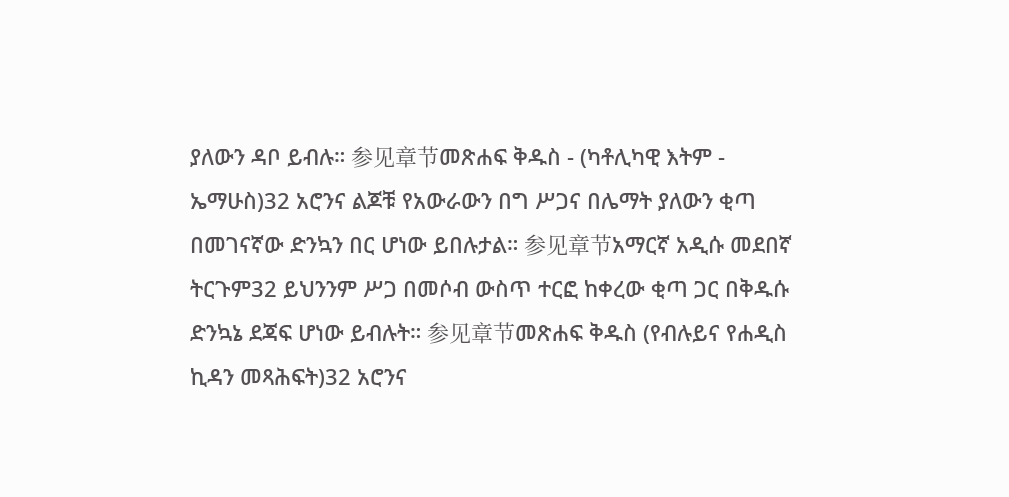ያለውን ዳቦ ይብሉ። 参见章节መጽሐፍ ቅዱስ - (ካቶሊካዊ እትም - ኤማሁስ)32 አሮንና ልጆቹ የአውራውን በግ ሥጋና በሌማት ያለውን ቂጣ በመገናኛው ድንኳን በር ሆነው ይበሉታል። 参见章节አማርኛ አዲሱ መደበኛ ትርጉም32 ይህንንም ሥጋ በመሶብ ውስጥ ተርፎ ከቀረው ቂጣ ጋር በቅዱሱ ድንኳኔ ደጃፍ ሆነው ይብሉት። 参见章节መጽሐፍ ቅዱስ (የብሉይና የሐዲስ ኪዳን መጻሕፍት)32 አሮንና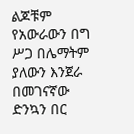ልጆቹም የአውራውን በግ ሥጋ በሌማትም ያለውን እንጀራ በመገናኛው ድንኳን በር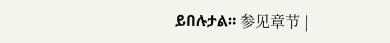ይበሉታል። 参见章节 |